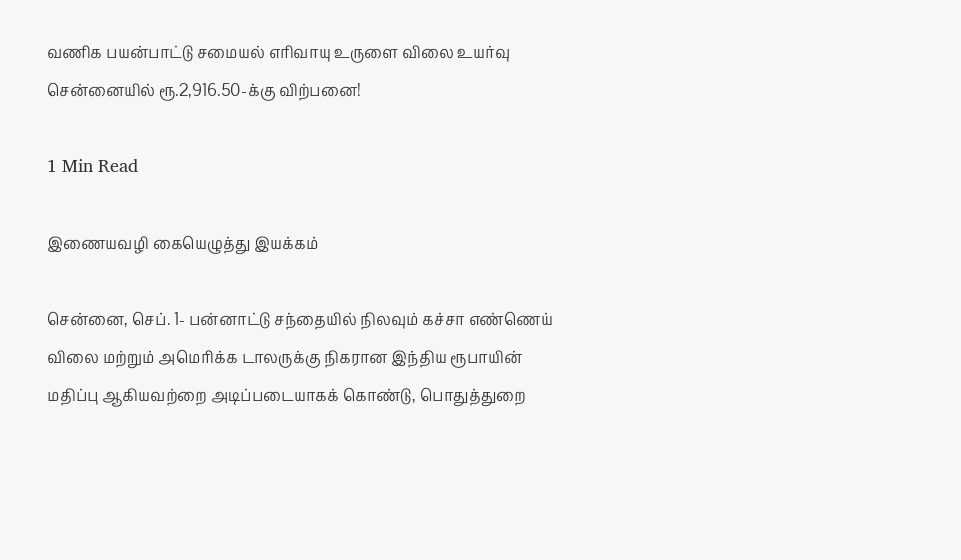வணிக பயன்பாட்டு சமையல் எரிவாயு உருளை விலை உயர்வு சென்னையில் ரூ.2,916.50-க்கு விற்பனை!

1 Min Read

இணையவழி கையெழுத்து இயக்கம்

சென்னை, செப். 1- பன்னாட்டு சந்தையில் நிலவும் கச்சா எண்ணெய் விலை மற்றும் அமெரிக்க டாலருக்கு நிகரான இந்திய ரூபாயின் மதிப்பு ஆகியவற்றை அடிப்படையாகக் கொண்டு, பொதுத்துறை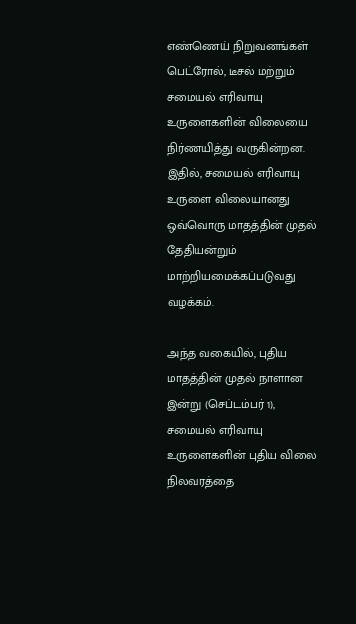எண்ணெய் நிறுவனங்கள் பெட்ரோல், டீசல் மற்றும் சமையல் எரிவாயு உருளைகளின் விலையை நிர்ணயித்து வருகின்றன. இதில், சமையல் எரிவாயு உருளை விலையானது ஒவ்வொரு மாதத்தின் முதல் தேதியன்றும் மாற்றியமைக்கப்படுவது வழக்கம்.

அந்த வகையில், புதிய மாதத்தின் முதல் நாளான இன்று (செப்டம்பர் 1), சமையல் எரிவாயு உருளைகளின் புதிய விலை நிலவரத்தை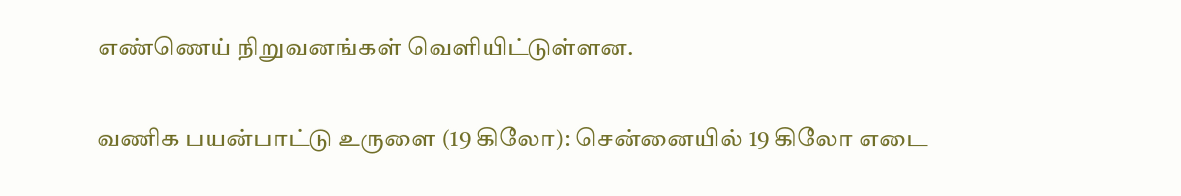எண்ணெய் நிறுவனங்கள் வெளியிட்டுள்ளன.

வணிக பயன்பாட்டு உருளை (19 கிலோ): சென்னையில் 19 கிலோ எடை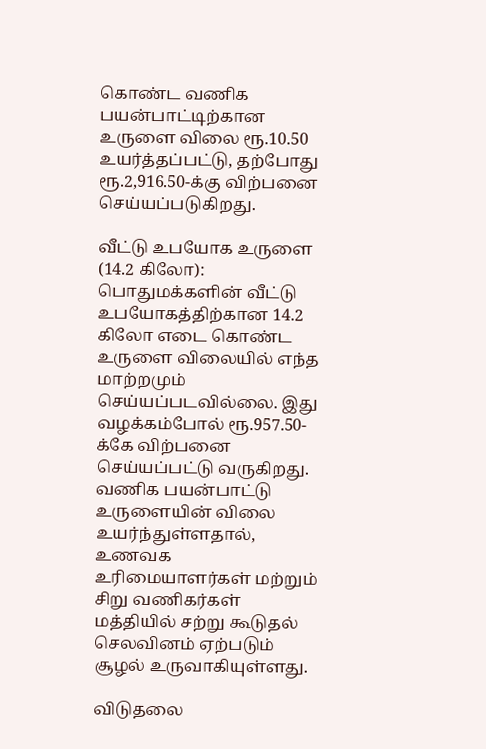கொண்ட வணிக பயன்பாட்டிற்கான உருளை விலை ரூ.10.50 உயர்த்தப்பட்டு, தற்போது ரூ.2,916.50-க்கு விற்பனை செய்யப்படுகிறது.

வீட்டு உபயோக உருளை (14.2 கிலோ): பொதுமக்களின் வீட்டு உபயோகத்திற்கான 14.2 கிலோ எடை கொண்ட உருளை விலையில் எந்த மாற்றமும் செய்யப்படவில்லை. இது வழக்கம்போல் ரூ.957.50-க்கே விற்பனை செய்யப்பட்டு வருகிறது. வணிக பயன்பாட்டு உருளையின் விலை உயர்ந்துள்ளதால், உணவக உரிமையாளர்கள் மற்றும் சிறு வணிகர்கள் மத்தியில் சற்று கூடுதல் செலவினம் ஏற்படும் சூழல் உருவாகியுள்ளது.

விடுதலை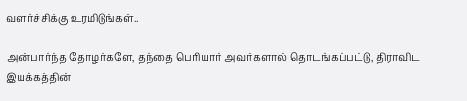வளர்ச்சிக்கு உரமிடுங்கள்..

அன்பார்ந்த தோழர்களே, தந்தை பெரியார் அவர்களால் தொடங்கப்பட்டு, திராவிட இயக்கத்தின்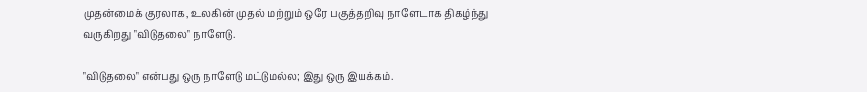முதன்மைக் குரலாக, உலகின் முதல் மற்றும் ஒரே பகுத்தறிவு நாளேடாக திகழ்ந்து வருகிறது "விடுதலை" நாளேடு.

"விடுதலை" என்பது ஒரு நாளேடு மட்டுமல்ல; இது ஒரு இயக்கம்.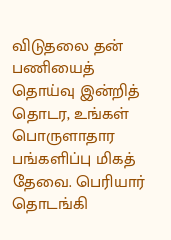விடுதலை தன் பணியைத் தொய்வு இன்றித் தொடர, உங்கள் பொருளாதார பங்களிப்பு மிகத் தேவை. பெரியார் தொடங்கி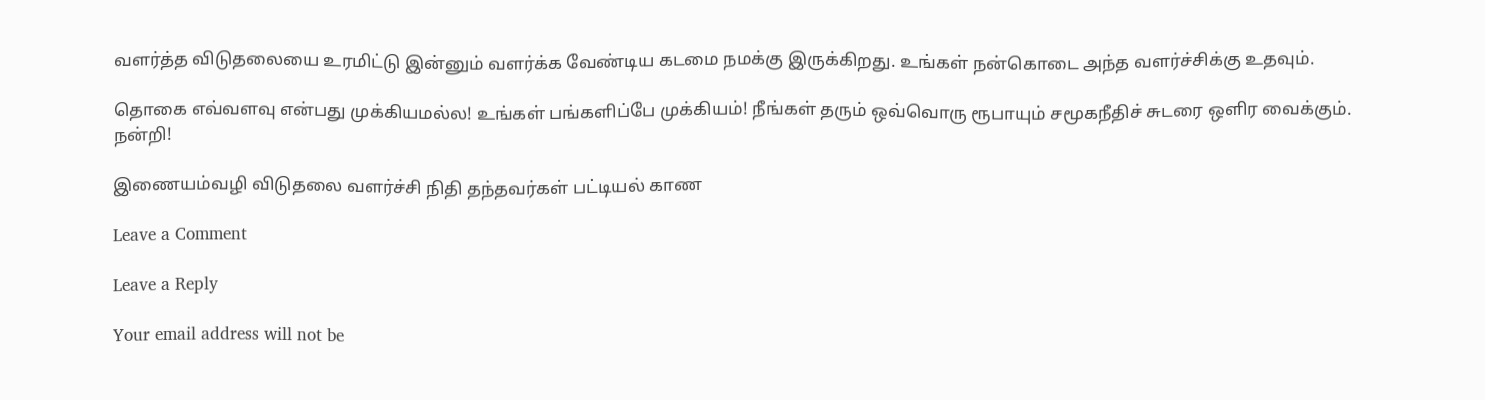வளர்த்த விடுதலையை உரமிட்டு இன்னும் வளர்க்க வேண்டிய கடமை நமக்கு இருக்கிறது. உங்கள் நன்கொடை அந்த வளர்ச்சிக்கு உதவும்.

தொகை எவ்வளவு என்பது முக்கியமல்ல! உங்கள் பங்களிப்பே முக்கியம்! நீங்கள் தரும் ஒவ்வொரு ரூபாயும் சமூகநீதிச் சுடரை ஒளிர வைக்கும். நன்றி!

இணையம்வழி விடுதலை வளர்ச்சி நிதி தந்தவர்கள் பட்டியல் காண

Leave a Comment

Leave a Reply

Your email address will not be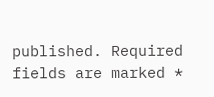published. Required fields are marked *